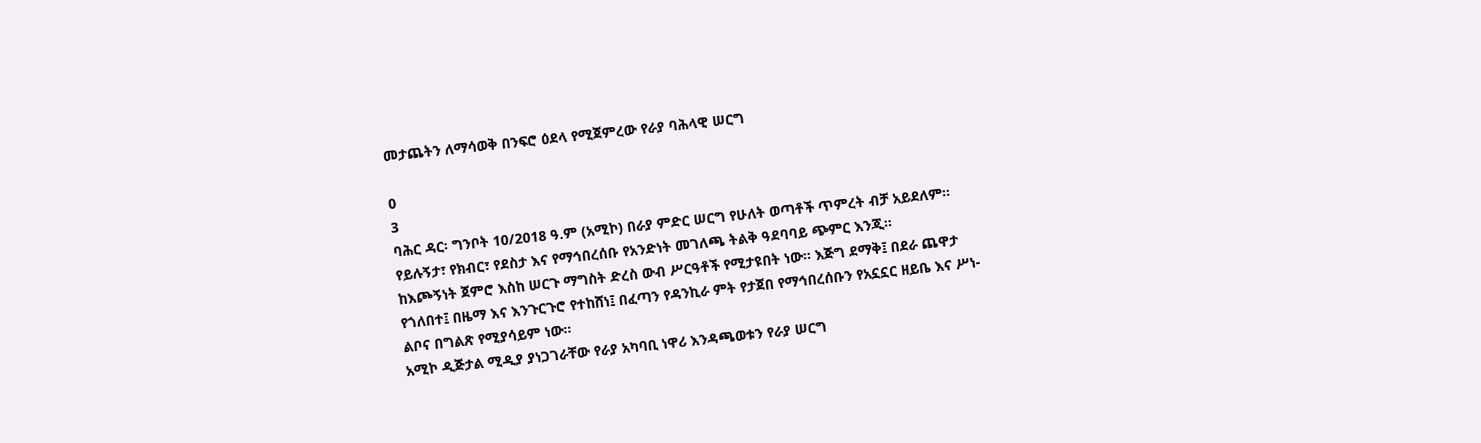መታጨትን ለማሳወቅ በንፍሮ ዕደላ የሚጀምረው የራያ ባሕላዊ ሠርግ

0
3
ባሕር ዳር፡ ግንቦት 10/2018 ዓ.ም (አሚኮ) በራያ ምድር ሠርግ የሁለት ወጣቶች ጥምረት ብቻ አይደለም። የይሉኝታ፣ የክብር፣ የደስታ እና የማኅበረሰቡ የአንድነት መገለጫ ትልቅ ዓደባባይ ጭምር እንጂ።
ከእጮኝነት ጀምሮ እስከ ሠርጉ ማግስት ድረስ ውብ ሥርዓቶች የሚታዩበት ነው። እጅግ ደማቅ፤ በደራ ጨዋታ የጎለበተ፤ በዜማ እና እንጉርጉሮ የተከሸነ፤ በፈጣን የዳንኪራ ምት የታጀበ የማኅበረሰቡን የአኗኗር ዘይቤ እና ሥነ-ልቦና በግልጽ የሚያሳይም ነው።
አሚኮ ዲጅታል ሚዲያ ያነጋገራቸው የራያ አካባቢ ነዋሪ እንዳጫወቱን የራያ ሠርግ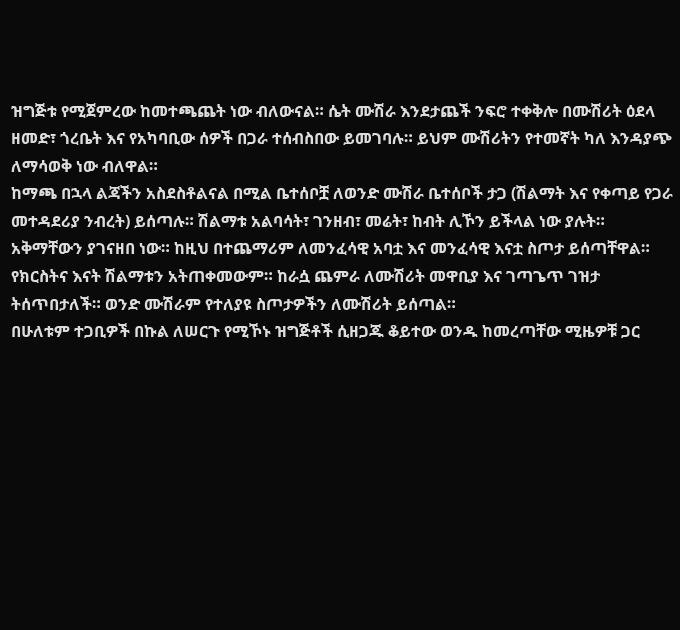ዝግጅቱ የሚጀምረው ከመተጫጨት ነው ብለውናል። ሴት ሙሽራ እንደታጨች ንፍሮ ተቀቅሎ በሙሽሪት ዕደላ ዘመድ፣ ጎረቤት እና የአካባቢው ሰዎች በጋራ ተሰብስበው ይመገባሉ። ይህም ሙሽሪትን የተመኛት ካለ እንዳያጭ ለማሳወቅ ነው ብለዋል።
ከማጫ በኋላ ልጃችን አስደስቶልናል በሚል ቤተሰቦቿ ለወንድ ሙሽራ ቤተሰቦች ታጋ (ሽልማት እና የቀጣይ የጋራ መተዳደሪያ ንብረት) ይሰጣሉ። ሽልማቱ አልባሳት፣ ገንዘብ፣ መሬት፣ ከብት ሊኾን ይችላል ነው ያሉት።
አቅማቸውን ያገናዘበ ነው። ከዚህ በተጨማሪም ለመንፈሳዊ አባቷ እና መንፈሳዊ እናቷ ስጦታ ይሰጣቸዋል። የክርስትና እናት ሽልማቱን አትጠቀመውም። ከራሷ ጨምራ ለሙሽሪት መዋቢያ እና ገጣጌጥ ገዝታ ትሰጥበታለች። ወንድ ሙሽራም የተለያዩ ስጦታዎችን ለሙሽሪት ይሰጣል።
በሁለቱም ተጋቢዎች በኩል ለሠርጉ የሚኾኑ ዝግጅቶች ሲዘጋጁ ቆይተው ወንዱ ከመረጣቸው ሚዜዎቹ ጋር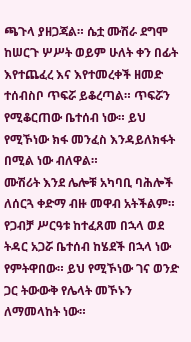ጫጉላ ያዘጋጃል። ሴቷ ሙሽራ ደግሞ ከሠርጉ ሦሥት ወይም ሁለት ቀን በፊት እየተጨፈረ እና እየተመረቀች ዘመድ ተሰብስቦ ጥፍሯ ይቆረጣል። ጥፍሯን የሚቆርጠው ቤተሰብ ነው። ይህ የሚኾነው ክፋ መንፈስ እንዳይለክፋት በሚል ነው ብለዋል።
ሙሽሪት እንደ ሌሎቹ አካባቢ ባሕሎች ለሰርጓ ቀድማ ብዙ መዋብ አትችልም። የጋብቻ ሥርዓቱ ከተፈጸመ በኋላ ወደ ትዳር አጋሯ ቤተሰብ ከሄደች በኋላ ነው የምትዋበው። ይህ የሚኾነው ገና ወንድ ጋር ትውውቅ የሌላት መኾኑን ለማመላከት ነው።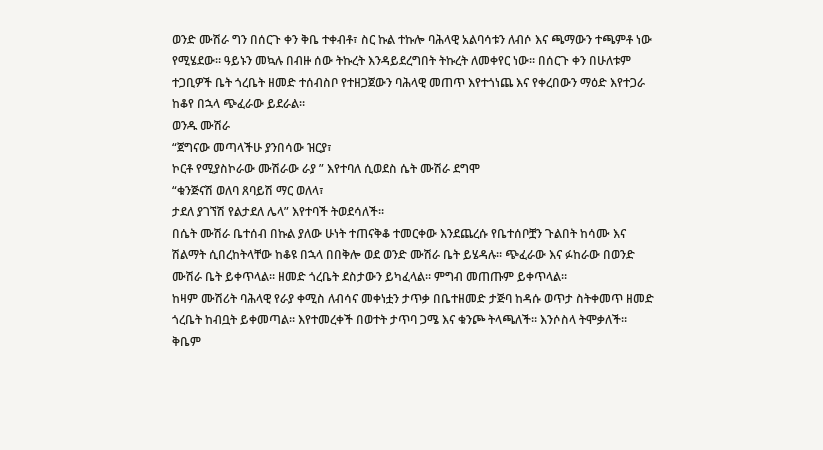ወንድ ሙሽራ ግን በሰርጉ ቀን ቅቤ ተቀብቶ፣ ስር ኩል ተኩሎ ባሕላዊ አልባሳቱን ለብሶ እና ጫማውን ተጫምቶ ነው የሚሄደው። ዓይኑን መኳሉ በብዙ ሰው ትኩረት እንዳይደረግበት ትኩረት ለመቀየር ነው። በሰርጉ ቀን በሁለቱም ተጋቢዎች ቤት ጎረቤት ዘመድ ተሰብስቦ የተዘጋጀውን ባሕላዊ መጠጥ እየተጎነጨ እና የቀረበውን ማዕድ እየተጋራ ከቆየ በኋላ ጭፈራው ይደራል።
ወንዱ ሙሽራ
“ጀግናው መጣላችሁ ያንበሳው ዝርያ፣
ኮርቶ የሚያስኮራው ሙሽራው ራያ ” እየተባለ ሲወደስ ሴት ሙሽራ ደግሞ
“ቁንጅናሽ ወለባ ጸባይሽ ማር ወለላ፣
ታደለ ያገኘሽ የልታደለ ሌላ” እየተባች ትወደሳለች።
በሴት ሙሽራ ቤተሰብ በኩል ያለው ሁነት ተጠናቅቆ ተመርቀው እንደጨረሱ የቤተሰቦቿን ጉልበት ከሳሙ እና ሽልማት ሲበረከትላቸው ከቆዩ በኋላ በበቅሎ ወደ ወንድ ሙሽራ ቤት ይሄዳሉ። ጭፈራው እና ፉከራው በወንድ ሙሽራ ቤት ይቀጥላል። ዘመድ ጎረቤት ደስታውን ይካፈላል። ምግብ መጠጡም ይቀጥላል።
ከዛም ሙሽሪት ባሕላዊ የራያ ቀሚስ ለብሳና መቀነቷን ታጥቃ በቤተዘመድ ታጅባ ከዳሱ ወጥታ ስትቀመጥ ዘመድ ጎረቤት ከብቧት ይቀመጣል። እየተመረቀች በወተት ታጥባ ጋሜ እና ቁንጮ ትላጫለች። እንሶስላ ትሞቃለች። ቅቤም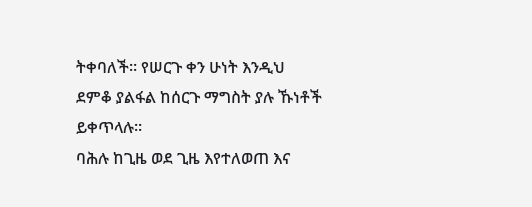ትቀባለች። የሠርጉ ቀን ሁነት እንዲህ ደምቆ ያልፋል ከሰርጉ ማግስት ያሉ ኹነቶች ይቀጥላሉ።
ባሕሉ ከጊዜ ወደ ጊዜ እየተለወጠ እና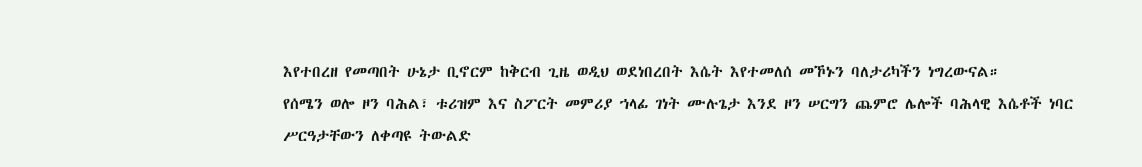እየተበረዘ የመጣበት ሁኔታ ቢኖርም ከቅርብ ጊዜ ወዲህ ወደነበረበት እሴት እየተመለሰ መኾኑን ባለታሪካችን ነግረውናል።
የሰሜን ወሎ ዞን ባሕል፣ ቱሪዝም እና ስፖርት መምሪያ ኀላፊ ገነት ሙሉጌታ እንደ ዞን ሠርግን ጨምሮ ሌሎች ባሕላዊ እሴቶች ነባር ሥርዓታቸውን ለቀጣዩ ትውልድ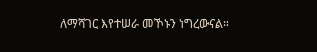ለማሻገር እየተሠራ መኾኑን ነግረውናል።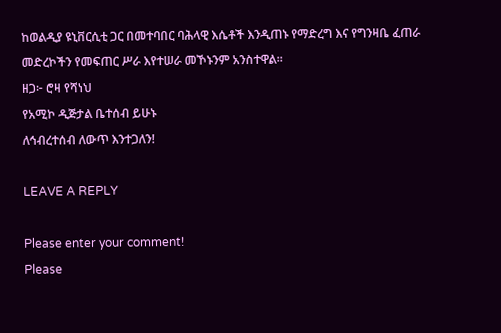ከወልዲያ ዩኒቨርሲቲ ጋር በመተባበር ባሕላዊ እሴቶች እንዲጠኑ የማድረግ እና የግንዛቤ ፈጠራ መድረኮችን የመፍጠር ሥራ እየተሠራ መኾኑንም አንስተዋል።
ዘጋ፦ ሮዛ የሻነህ
የአሚኮ ዲጅታል ቤተሰብ ይሁኑ
ለኅብረተሰብ ለውጥ እንተጋለን!

LEAVE A REPLY

Please enter your comment!
Please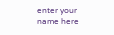enter your name here